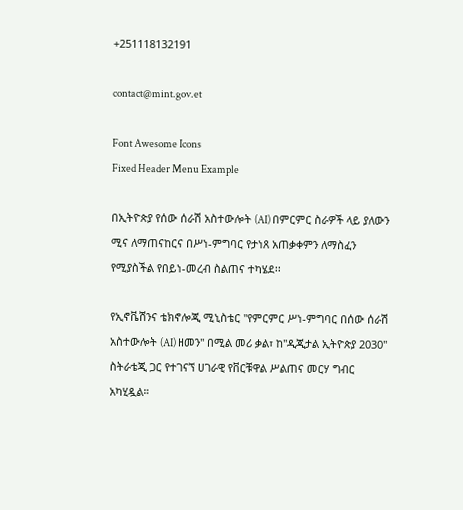+251118132191

contact@mint.gov.et

Font Awesome Icons
Fixed Header Menu Example

በኢትዮጵያ የሰው ሰራሽ አስተውሎት (AI) በምርምር ስራዎች ላይ ያለውን ሚና ለማጠናከርና በሥነ-ምግባር የታነጸ አጠቃቀምን ለማስፈን የሚያስችል የበይነ-መረብ ስልጠና ተካሄደ፡፡

የኢኖቬሽንና ቴክኖሎጂ ሚኒስቴር "የምርምር ሥነ-ምግባር በሰው ሰራሽ አስተውሎት (AI) ዘመን" በሚል መሪ ቃል፣ ከ"ዲጂታል ኢትዮጵያ 2030" ስትራቴጂ ጋር የተገናኘ ሀገራዊ የቨርቹዋል ሥልጠና መርሃ ግብር አካሂዷል።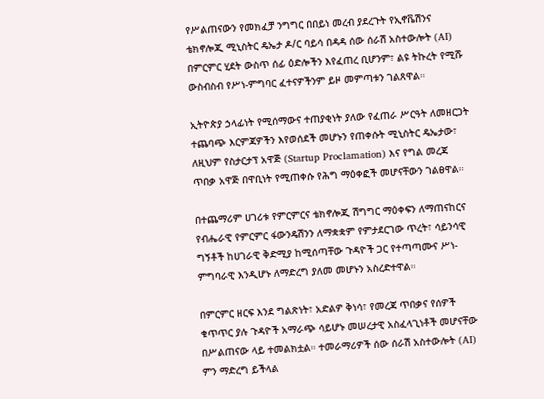የሥልጠናውን የመክፈቻ ንግግር በበይነ መረብ ያደረጉት የኢኖቬሽንና ቴክኖሎጂ ሚኒስትር ዴኤታ ዶ/ር ባይሳ በዳዳ ሰው ሰራሽ አስተውሎት (AI) በምርምር ሂደት ውስጥ ሰፊ ዕድሎችን እየፈጠረ ቢሆንም፣ ልዩ ትኩረት የሚሹ ውስብስብ የሥነ-ምግባር ፈተናዎችንም ይዞ መምጣቱን ገልጸዋል።

ኢትዮጵያ ኃላፊነት የሚሰማውና ተጠያቂነት ያለው የፈጠራ ሥርዓት ለመዘርጋት ተጨባጭ እርምጃዎችን እየወሰደች መሆኑን የጠቀሱት ሚኒስትር ዴኤታው፣ ለዚህም የስታርታፕ አዋጅ (Startup Proclamation) እና የግል መረጃ ጥበቃ አዋጅ በዋቢነት የሚጠቀሱ የሕግ ማዕቀፎች መሆናቸውን ገልፀዋል።

በተጨማሪም ሀገሪቱ የምርምርና ቴክኖሎጂ ሽግግር ማዕቀፍን ለማጠናከርና የብሔራዊ የምርምር ፋውንዴሽንን ለማቋቋም የምታደርገው ጥረት፣ ሳይንሳዊ ግኝቶች ከሀገራዊ ቅድሚያ ከሚሰጣቸው ጉዳዮች ጋር የተጣጣሙና ሥነ-ምግባራዊ እንዲሆኑ ለማድረግ ያለመ መሆኑን አስረድተዋል።

በምርምር ዘርፍ እንደ ግልጽነት፣ አድልዎ ቅነሳ፣ የመረጃ ጥበቃና የሰዎች ቁጥጥር ያሉ ጉዳዮች አማራጭ ሳይሆኑ መሠረታዊ አስፈላጊነቶች መሆናቸው በሥልጠናው ላይ ተመልክቷል። ተመራማሪዎች ሰው ሰራሽ አስተውሎት (AI) ምን ማድረግ ይችላል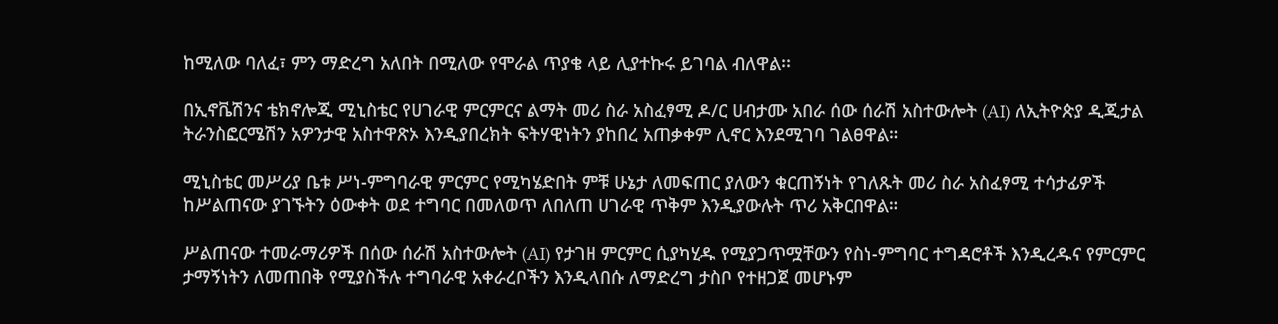ከሚለው ባለፈ፣ ምን ማድረግ አለበት በሚለው የሞራል ጥያቄ ላይ ሊያተኩሩ ይገባል ብለዋል፡፡

በኢኖቬሽንና ቴክኖሎጂ ሚኒስቴር የሀገራዊ ምርምርና ልማት መሪ ስራ አስፈፃሚ ዶ/ር ሀብታሙ አበራ ሰው ሰራሽ አስተውሎት (AI) ለኢትዮጵያ ዲጂታል ትራንስፎርሜሽን አዎንታዊ አስተዋጽኦ እንዲያበረክት ፍትሃዊነትን ያከበረ አጠቃቀም ሊኖር እንደሚገባ ገልፀዋል።

ሚኒስቴር መሥሪያ ቤቱ ሥነ-ምግባራዊ ምርምር የሚካሄድበት ምቹ ሁኔታ ለመፍጠር ያለውን ቁርጠኝነት የገለጹት መሪ ስራ አስፈፃሚ ተሳታፊዎች ከሥልጠናው ያገኙትን ዕውቀት ወደ ተግባር በመለወጥ ለበለጠ ሀገራዊ ጥቅም እንዲያውሉት ጥሪ አቅርበዋል።

ሥልጠናው ተመራማሪዎች በሰው ሰራሽ አስተውሎት (AI) የታገዘ ምርምር ሲያካሂዱ የሚያጋጥሟቸውን የስነ-ምግባር ተግዳሮቶች እንዲረዱና የምርምር ታማኝነትን ለመጠበቅ የሚያስችሉ ተግባራዊ አቀራረቦችን እንዲላበሱ ለማድረግ ታስቦ የተዘጋጀ መሆኑም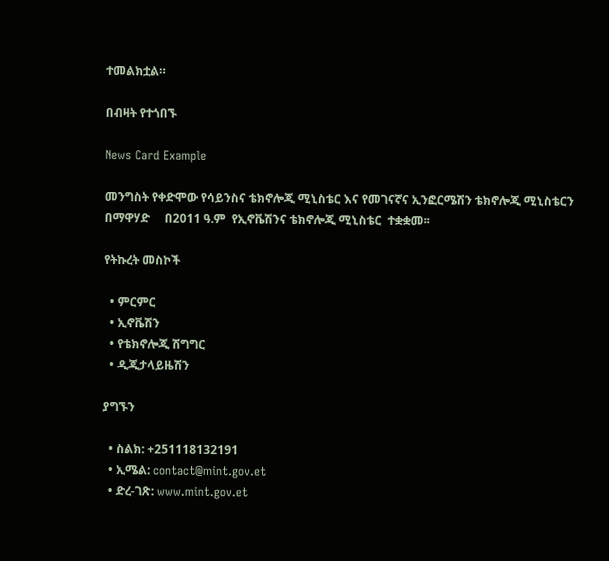ተመልክቷል።

በብዛት የተጎበኙ

News Card Example

መንግስት የቀድሞው የሳይንስና ቴክኖሎጂ ሚኒስቴር እና የመገናኛና ኢንፎርሜሽን ቴክኖሎጂ ሚኒስቴርን በማዋሃድ     በ2011 ዓ.ም  የኢኖቬሽንና ቴክኖሎጂ ሚኒስቴር  ተቋቋመ፡፡

የትኩረት መስኮች

  • ምርምር
  • ኢኖቬሽን
  • የቴክኖሎጂ ሽግግር
  • ዲጂታላይዜሽን

ያግኙን

  • ስልክ: +251118132191
  • ኢሜል: contact@mint.gov.et
  • ድረ-ገጽ: www.mint.gov.et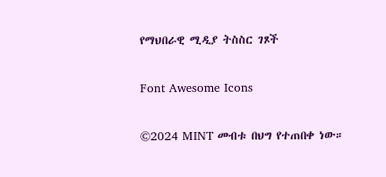የማህበራዊ ሚዲያ ትስስር ገጾች

Font Awesome Icons

©2024 MINT መብቱ በህግ የተጠበቀ ነው።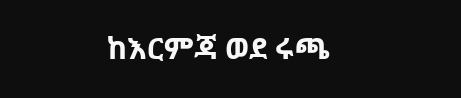ከእርምጃ ወደ ሩጫ